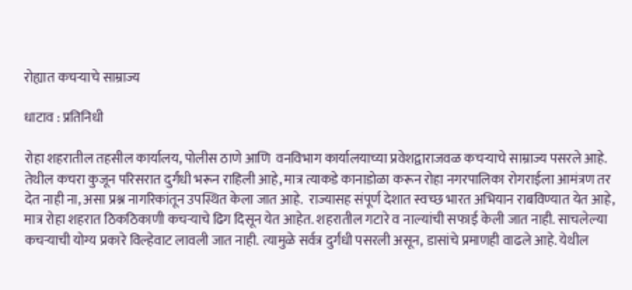रोह्यात कचर्‍याचे साम्राज्य

धाटाव : प्रतिनिधी

रोहा शहरातील तहसील कार्यालय, पोलीस ठाणे आणि  वनविभाग कार्यालयाच्या प्रवेशद्वाराजवळ कचर्‍याचे साम्राज्य पसरले आहे. तेथील कचरा कुजून परिसरात दुर्गंधी भरून राहिली आहे, मात्र त्याकडे कानाडोळा करून रोहा नगरपालिका रोगराईला आमंत्रण तर देत नाही ना, असा प्रश्न नागरिकांतून उपस्थित केला जात आहे.  राज्यासह संपूर्ण देशात स्वच्छ भारत अभियान राबविण्यात येत आहे, मात्र रोहा शहरात ठिकठिकाणी कचर्‍याचे ढिग दिसून येत आहेत. शहरातील गटारे व नाल्यांची सफाई केली जात नाही. साचलेल्या कचर्‍याची योग्य प्रकारे विल्हेवाट लावली जात नाही. त्यामुळे सर्वत्र दुर्गंधी पसरली असून, डासांचे प्रमाणही वाढले आहे. येथील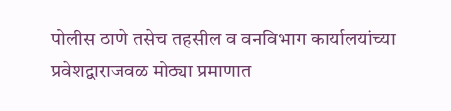पोलीस ठाणे तसेच तहसील व वनविभाग कार्यालयांच्या प्रवेशद्वाराजवळ मोठ्या प्रमाणात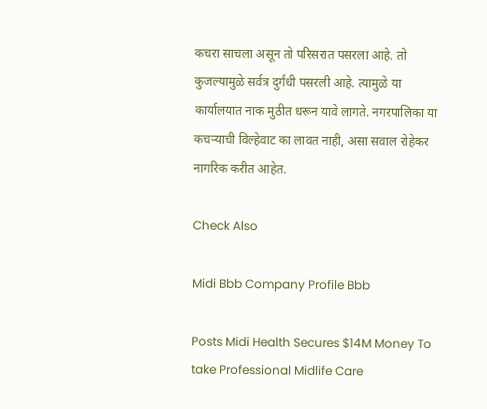कचरा साचला असून तो परिसरात पसरला आहे. तो कुजल्यामुळे सर्वत्र दुर्गंधी पसरली आहे. त्यामुळे या कार्यालयात नाक मुठीत धरून यावे लागते. नगरपालिका या कचर्‍याची विल्हेवाट का लावत नाही, असा सवाल रोहेकर नागरिक करीत आहेत.

Check Also

Midi Bbb Company Profile Bbb

Posts Midi Health Secures $14M Money To take Professional Midlife Care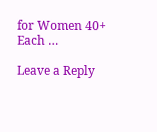for Women 40+ Each …

Leave a Reply